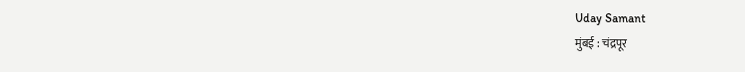Uday Samant
मुंबई : चंद्रपूर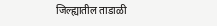जिल्ह्यातील ताडाळी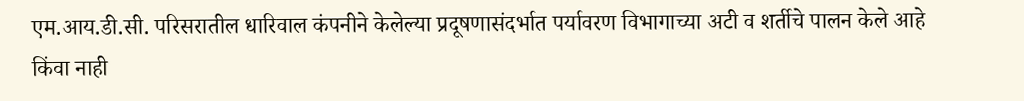एम.आय.डी.सी. परिसरातील धारिवाल कंपनीने केलेल्या प्रदूषणासंदर्भात पर्यावरण विभागाच्या अटी व शर्तीचे पालन केले आहे किंवा नाही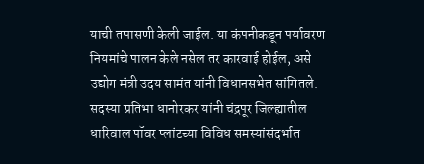याची तपासणी केली जाईल. या कंपनीकडून पर्यावरण नियमांचे पालन केले नसेल तर कारवाई होईल, असे उद्योग मंत्री उदय सामंत यांनी विधानसभेत सांगितले.
सदस्या प्रतिभा धानोरकर यांनी चंद्रपूर जिल्ह्यातील धारिवाल पॉवर प्लांटच्या विविध समस्यांसंदर्भात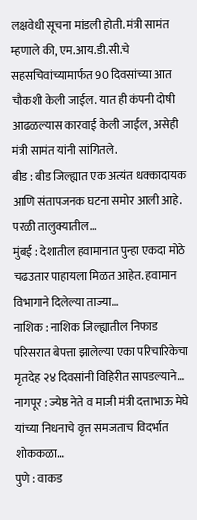लक्षवेधी सूचना मांडली होती. मंत्री सामंत म्हणाले की, एम.आय.डी.सी.चे सहसचिवांच्यामार्फत 90 दिवसांच्या आत चौकशी केली जाईल. यात ही कंपनी दोषी आढळल्यास कारवाई केली जाईल, असेही मंत्री सामंत यांनी सांगितले.
बीड : बीड जिल्ह्यात एक अत्यंत धक्कादायक आणि संतापजनक घटना समोर आली आहे. परळी तालुक्यातील…
मुंबई : देशातील हवामानात पुन्हा एकदा मोठे चढउतार पाहायला मिळत आहेत. हवामान विभागाने दिलेल्या ताज्या…
नाशिक : नाशिक जिल्ह्यातील निफाड परिसरात बेपत्ता झालेल्या एका परिचारिकेचा मृतदेह २४ दिवसांनी विहिरीत सापडल्याने…
नागपूर : ज्येष्ठ नेते व माजी मंत्री दत्ताभाऊ मेघे यांच्या निधनाचे वृत्त समजताच विदर्भात शोककळा…
पुणे : वाकड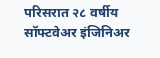परिसरात २८ वर्षीय सॉफ्टवेअर इंजिनिअर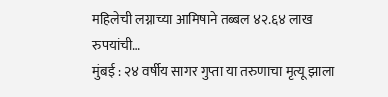महिलेची लग्नाच्या आमिषाने तब्बल ४२.६४ लाख रुपयांची…
मुंबई : २४ वर्षीय सागर गुप्ता या तरुणाचा मृत्यू झाला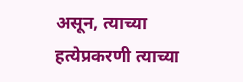असून, त्याच्या हत्येप्रकरणी त्याच्या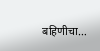बहिणीचा…